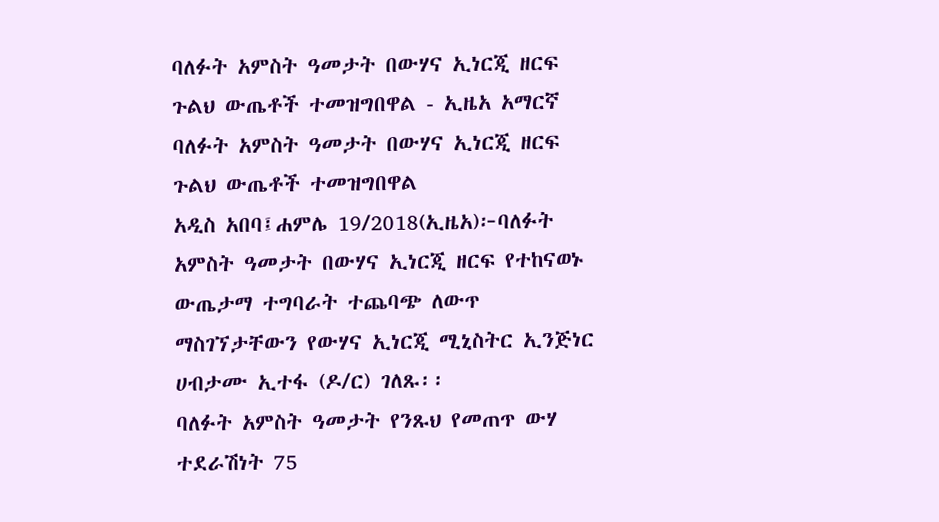ባለፉት አምስት ዓመታት በውሃና ኢነርጂ ዘርፍ ጉልህ ውጤቶች ተመዝግበዋል - ኢዜአ አማርኛ
ባለፉት አምስት ዓመታት በውሃና ኢነርጂ ዘርፍ ጉልህ ውጤቶች ተመዝግበዋል
አዲስ አበባ፤ሐምሌ 19/2018(ኢዜአ)፦ባለፉት አምስት ዓመታት በውሃና ኢነርጂ ዘርፍ የተከናወኑ ውጤታማ ተግባራት ተጨባጭ ለውጥ ማስገኘታቸውን የውሃና ኢነርጂ ሚኒስትር ኢንጅነር ሀብታሙ ኢተፋ (ዶ/ር) ገለጹ፡፡
ባለፉት አምስት ዓመታት የንጹህ የመጠጥ ውሃ ተደራሽነት 75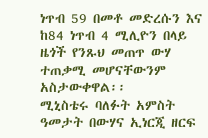ነጥብ 59 በመቶ መድረሱን እና ከ84 ነጥብ 4 ሚሊዮን በላይ ዜጎች የንጹህ መጠጥ ውሃ ተጠቃሚ መሆናቸውንም አስታውቀዋል፡፡
ሚኒስቴሩ ባለፉት አምስት ዓመታት በውሃና ኢነርጂ ዘርፍ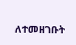ለተመዘገቡት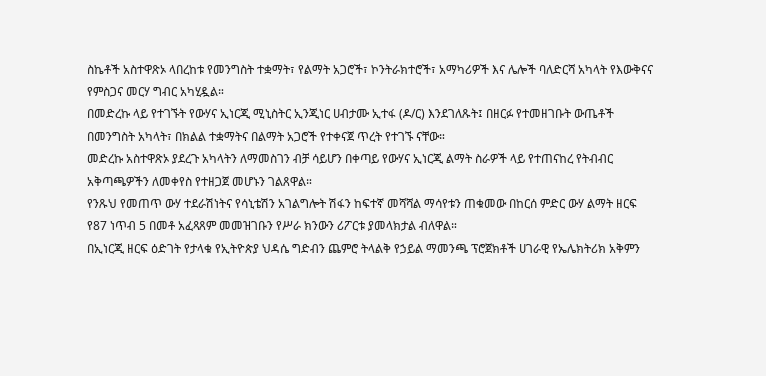ስኬቶች አስተዋጽኦ ላበረከቱ የመንግስት ተቋማት፣ የልማት አጋሮች፣ ኮንትራክተሮች፣ አማካሪዎች እና ሌሎች ባለድርሻ አካላት የእውቅናና የምስጋና መርሃ ግብር አካሂዷል።
በመድረኩ ላይ የተገኙት የውሃና ኢነርጂ ሚኒስትር ኢንጂነር ሀብታሙ ኢተፋ (ዶ/ር) እንደገለጹት፤ በዘርፉ የተመዘገቡት ውጤቶች በመንግስት አካላት፣ በክልል ተቋማትና በልማት አጋሮች የተቀናጀ ጥረት የተገኙ ናቸው።
መድረኩ አስተዋጽኦ ያደረጉ አካላትን ለማመስገን ብቻ ሳይሆን በቀጣይ የውሃና ኢነርጂ ልማት ስራዎች ላይ የተጠናከረ የትብብር አቅጣጫዎችን ለመቀየስ የተዘጋጀ መሆኑን ገልጸዋል።
የንጹህ የመጠጥ ውሃ ተደራሽነትና የሳኒቴሽን አገልግሎት ሽፋን ከፍተኛ መሻሻል ማሳየቱን ጠቁመው በከርሰ ምድር ውሃ ልማት ዘርፍ የ87 ነጥብ 5 በመቶ አፈጻጸም መመዝገቡን የሥራ ክንውን ሪፖርቱ ያመላክታል ብለዋል።
በኢነርጂ ዘርፍ ዕድገት የታላቁ የኢትዮጵያ ህዳሴ ግድብን ጨምሮ ትላልቅ የኃይል ማመንጫ ፕሮጀክቶች ሀገራዊ የኤሌክትሪክ አቅምን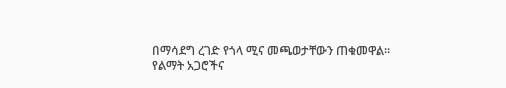በማሳደግ ረገድ የጎላ ሚና መጫወታቸውን ጠቁመዋል፡፡
የልማት አጋሮችና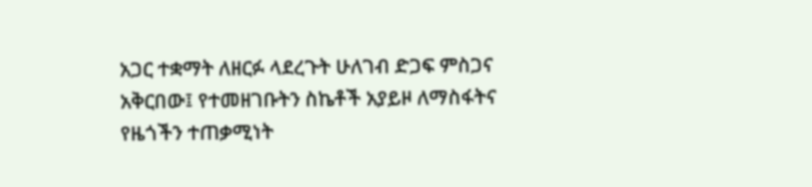አጋር ተቋማት ለዘርፉ ላደረጉት ሁለገብ ድጋፍ ምስጋና አቅርበው፤ የተመዘገቡትን ስኬቶች አያይዞ ለማስፋትና የዜጎችን ተጠቃሚነት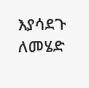እያሳደጉ ለመሄድ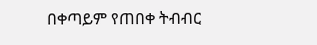በቀጣይም የጠበቀ ትብብር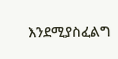እንደሚያስፈልግ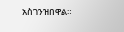አስገንዝበዋል።